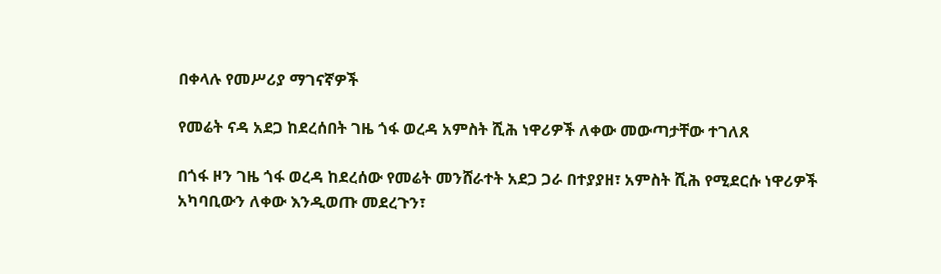በቀላሉ የመሥሪያ ማገናኛዎች

የመሬት ናዳ አደጋ ከደረሰበት ገዜ ጎፋ ወረዳ አምስት ሺሕ ነዋሪዎች ለቀው መውጣታቸው ተገለጸ

በጎፋ ዞን ገዜ ጎፋ ወረዳ ከደረሰው የመሬት መንሸራተት አደጋ ጋራ በተያያዘ፣ አምስት ሺሕ የሚደርሱ ነዋሪዎች አካባቢውን ለቀው እንዲወጡ መደረጉን፣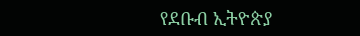የደቡብ ኢትዮጵያ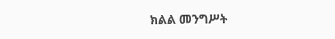ክልል መንግሥት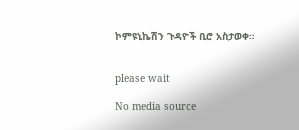ኮምዩኒኬሽን ጉዳዮች ቢሮ አስታወቀ።


please wait

No media source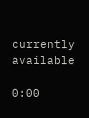currently available

0:00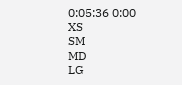0:05:36 0:00
XS
SM
MD
LG